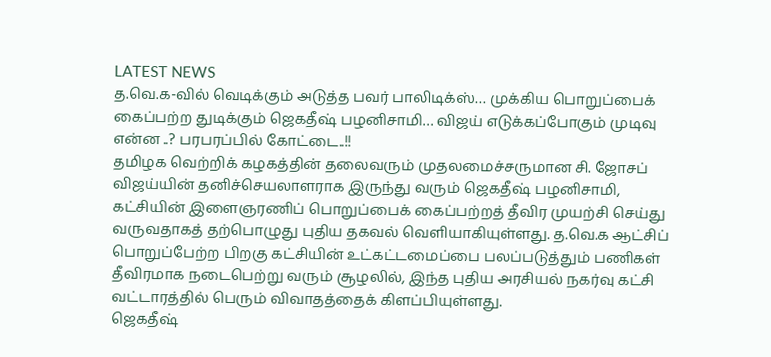LATEST NEWS
த.வெ.க-வில் வெடிக்கும் அடுத்த பவர் பாலிடிக்ஸ்… முக்கிய பொறுப்பைக் கைப்பற்ற துடிக்கும் ஜெகதீஷ் பழனிசாமி… விஜய் எடுக்கப்போகும் முடிவு என்ன ..? பரபரப்பில் கோட்டை..!!
தமிழக வெற்றிக் கழகத்தின் தலைவரும் முதலமைச்சருமான சி. ஜோசப் விஜய்யின் தனிச்செயலாளராக இருந்து வரும் ஜெகதீஷ் பழனிசாமி, கட்சியின் இளைஞரணிப் பொறுப்பைக் கைப்பற்றத் தீவிர முயற்சி செய்து வருவதாகத் தற்பொழுது புதிய தகவல் வெளியாகியுள்ளது. த.வெ.க ஆட்சிப் பொறுப்பேற்ற பிறகு கட்சியின் உட்கட்டமைப்பை பலப்படுத்தும் பணிகள் தீவிரமாக நடைபெற்று வரும் சூழலில், இந்த புதிய அரசியல் நகர்வு கட்சி வட்டாரத்தில் பெரும் விவாதத்தைக் கிளப்பியுள்ளது.
ஜெகதீஷ்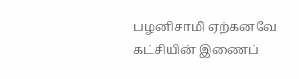பழனிசாமி ஏற்கனவே கட்சியின் இணைப்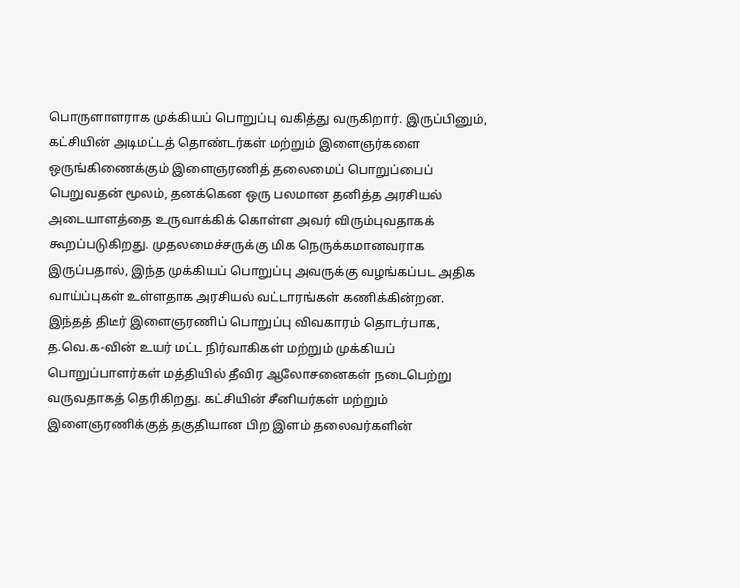பொருளாளராக முக்கியப் பொறுப்பு வகித்து வருகிறார். இருப்பினும், கட்சியின் அடிமட்டத் தொண்டர்கள் மற்றும் இளைஞர்களை ஒருங்கிணைக்கும் இளைஞரணித் தலைமைப் பொறுப்பைப் பெறுவதன் மூலம், தனக்கென ஒரு பலமான தனித்த அரசியல் அடையாளத்தை உருவாக்கிக் கொள்ள அவர் விரும்புவதாகக் கூறப்படுகிறது. முதலமைச்சருக்கு மிக நெருக்கமானவராக இருப்பதால், இந்த முக்கியப் பொறுப்பு அவருக்கு வழங்கப்பட அதிக வாய்ப்புகள் உள்ளதாக அரசியல் வட்டாரங்கள் கணிக்கின்றன.
இந்தத் திடீர் இளைஞரணிப் பொறுப்பு விவகாரம் தொடர்பாக, த.வெ.க-வின் உயர் மட்ட நிர்வாகிகள் மற்றும் முக்கியப் பொறுப்பாளர்கள் மத்தியில் தீவிர ஆலோசனைகள் நடைபெற்று வருவதாகத் தெரிகிறது. கட்சியின் சீனியர்கள் மற்றும் இளைஞரணிக்குத் தகுதியான பிற இளம் தலைவர்களின்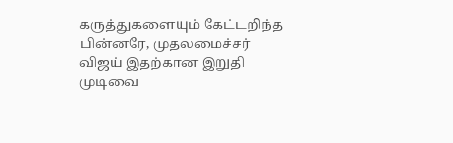கருத்துகளையும் கேட்டறிந்த பின்னரே, முதலமைச்சர் விஜய் இதற்கான இறுதி முடிவை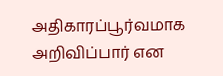அதிகாரப்பூர்வமாக அறிவிப்பார் என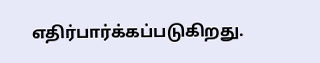எதிர்பார்க்கப்படுகிறது.